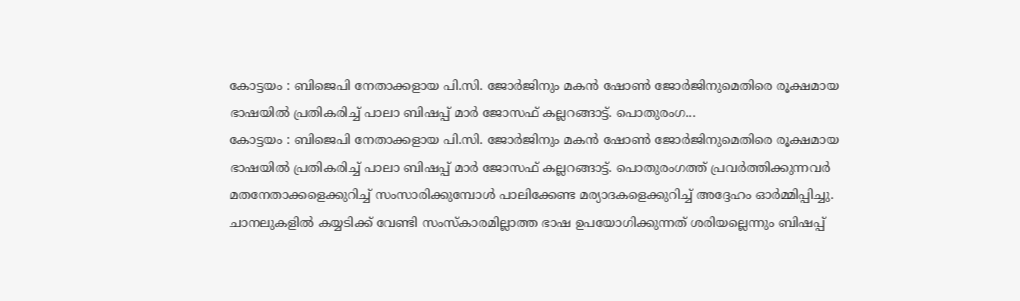കോട്ടയം : ബിജെപി നേതാക്കളായ പി.സി. ജോർജിനും മകൻ ഷോൺ ജോർജിനുമെതിരെ രൂക്ഷമായ ഭാഷയിൽ പ്രതികരിച്ച് പാലാ ബിഷപ്പ് മാർ ജോസഫ് കല്ലറങ്ങാട്ട്. പൊതുരംഗ...
കോട്ടയം : ബിജെപി നേതാക്കളായ പി.സി. ജോർജിനും മകൻ ഷോൺ ജോർജിനുമെതിരെ രൂക്ഷമായ ഭാഷയിൽ പ്രതികരിച്ച് പാലാ ബിഷപ്പ് മാർ ജോസഫ് കല്ലറങ്ങാട്ട്. പൊതുരംഗത്ത് പ്രവർത്തിക്കുന്നവർ മതനേതാക്കളെക്കുറിച്ച് സംസാരിക്കുമ്പോൾ പാലിക്കേണ്ട മര്യാദകളെക്കുറിച്ച് അദ്ദേഹം ഓർമ്മിപ്പിച്ചു. ചാനലുകളിൽ കയ്യടിക്ക് വേണ്ടി സംസ്കാരമില്ലാത്ത ഭാഷ ഉപയോഗിക്കുന്നത് ശരിയല്ലെന്നും ബിഷപ്പ്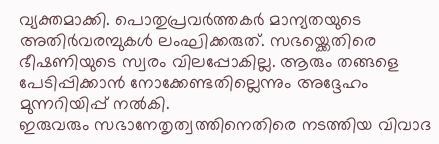വ്യക്തമാക്കി. പൊതുപ്രവർത്തകർ മാന്യതയുടെ അതിർവരമ്പുകൾ ലംഘിക്കരുത്. സഭയ്ക്കെതിരെ ഭീഷണിയുടെ സ്വരം വിലപ്പോകില്ല. ആരും തങ്ങളെ പേടിപ്പിക്കാൻ നോക്കേണ്ടതില്ലെന്നും അദ്ദേഹം മുന്നറിയിപ്പ് നൽകി.
ഇരുവരും സഭാനേതൃത്വത്തിനെതിരെ നടത്തിയ വിവാദ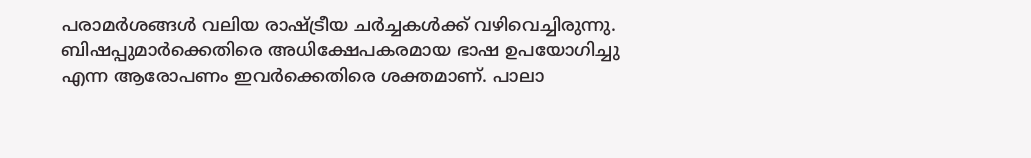പരാമർശങ്ങൾ വലിയ രാഷ്ട്രീയ ചർച്ചകൾക്ക് വഴിവെച്ചിരുന്നു. ബിഷപ്പുമാർക്കെതിരെ അധിക്ഷേപകരമായ ഭാഷ ഉപയോഗിച്ചു എന്ന ആരോപണം ഇവർക്കെതിരെ ശക്തമാണ്. പാലാ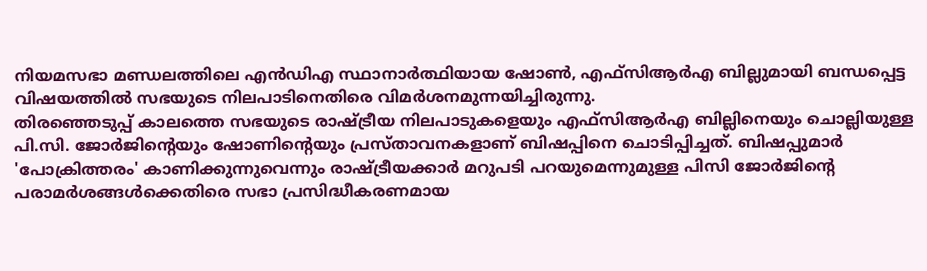നിയമസഭാ മണ്ഡലത്തിലെ എൻഡിഎ സ്ഥാനാർത്ഥിയായ ഷോൺ, എഫ്സിആർഎ ബില്ലുമായി ബന്ധപ്പെട്ട വിഷയത്തിൽ സഭയുടെ നിലപാടിനെതിരെ വിമർശനമുന്നയിച്ചിരുന്നു.
തിരഞ്ഞെടുപ്പ് കാലത്തെ സഭയുടെ രാഷ്ട്രീയ നിലപാടുകളെയും എഫ്സിആർഎ ബില്ലിനെയും ചൊല്ലിയുള്ള പി.സി. ജോർജിൻ്റെയും ഷോണിൻ്റെയും പ്രസ്താവനകളാണ് ബിഷപ്പിനെ ചൊടിപ്പിച്ചത്. ബിഷപ്പുമാർ 'പോക്രിത്തരം' കാണിക്കുന്നുവെന്നും രാഷ്ട്രീയക്കാർ മറുപടി പറയുമെന്നുമുള്ള പിസി ജോർജിൻ്റെ പരാമർശങ്ങൾക്കെതിരെ സഭാ പ്രസിദ്ധീകരണമായ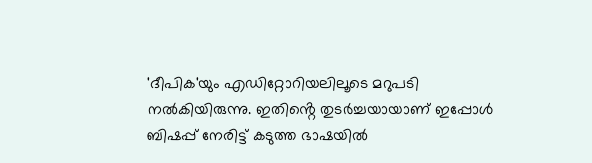'ദീപിക'യും എഡിറ്റോറിയലിലൂടെ മറുപടി നൽകിയിരുന്നു. ഇതിൻ്റെ തുടർച്ചയായാണ് ഇപ്പോൾ ബിഷപ്പ് നേരിട്ട് കടുത്ത ഭാഷയിൽ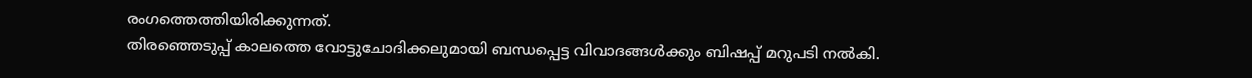രംഗത്തെത്തിയിരിക്കുന്നത്.
തിരഞ്ഞെടുപ്പ് കാലത്തെ വോട്ടുചോദിക്കലുമായി ബന്ധപ്പെട്ട വിവാദങ്ങൾക്കും ബിഷപ്പ് മറുപടി നൽകി.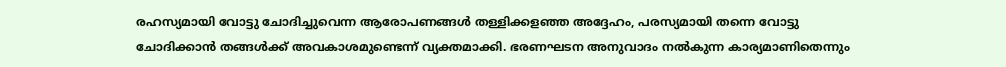രഹസ്യമായി വോട്ടു ചോദിച്ചുവെന്ന ആരോപണങ്ങൾ തള്ളിക്കളഞ്ഞ അദ്ദേഹം, പരസ്യമായി തന്നെ വോട്ടു ചോദിക്കാൻ തങ്ങൾക്ക് അവകാശമുണ്ടെന്ന് വ്യക്തമാക്കി. ഭരണഘടന അനുവാദം നൽകുന്ന കാര്യമാണിതെന്നും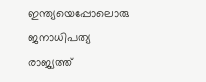ഇന്ത്യയെപ്പോലൊരു ജനാധിപത്യ രാജ്യത്ത്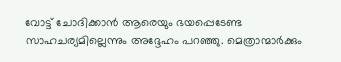വോട്ട് ചോദിക്കാൻ ആരെയും ഭയപ്പെടേണ്ട സാഹചര്യമില്ലെന്നും അദ്ദേഹം പറഞ്ഞു. മെത്രാന്മാർക്കും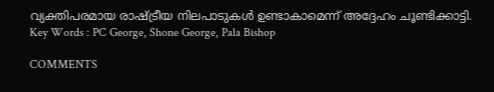വ്യക്തിപരമായ രാഷ്ട്രീയ നിലപാടുകൾ ഉണ്ടാകാമെന്ന് അദ്ദേഹം ചൂണ്ടിക്കാട്ടി.
Key Words : PC George, Shone George, Pala Bishop

COMMENTS